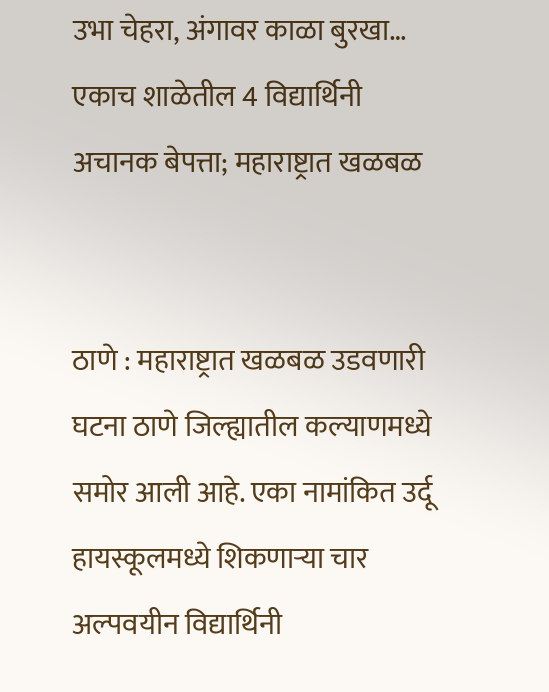उभा चेहरा, अंगावर काळा बुरखा… एकाच शाळेतील 4 विद्यार्थिनी अचानक बेपत्ता; महाराष्ट्रात खळबळ


ठाणे : महाराष्ट्रात खळबळ उडवणारी घटना ठाणे जिल्ह्यातील कल्याणमध्ये समोर आली आहे. एका नामांकित उर्दू हायस्कूलमध्ये शिकणाऱ्या चार अल्पवयीन विद्यार्थिनी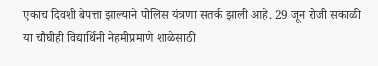एकाच दिवशी बेपत्ता झाल्याने पोलिस यंत्रणा सतर्क झाली आहे. 29 जून रोजी सकाळी या चौघीही विद्यार्थिनी नेहमीप्रमाणे शाळेसाठी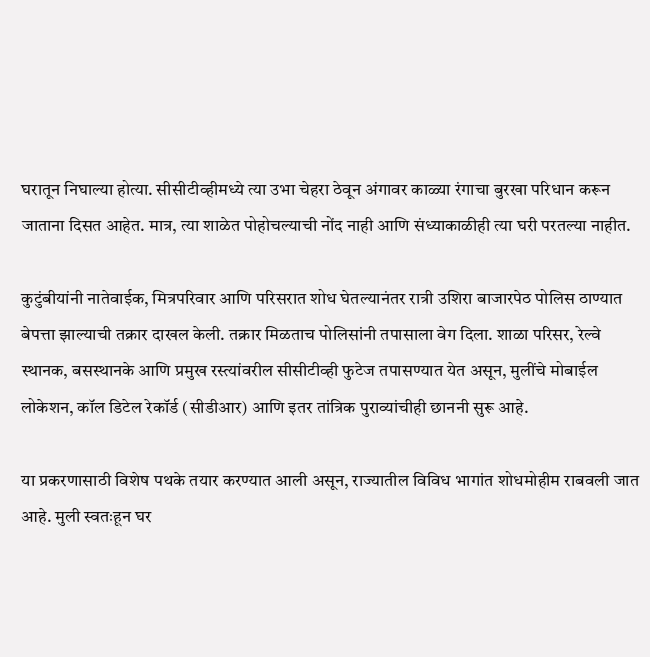घरातून निघाल्या होत्या. सीसीटीव्हीमध्ये त्या उभा चेहरा ठेवून अंगावर काळ्या रंगाचा बुरखा परिधान करून जाताना दिसत आहेत. मात्र, त्या शाळेत पोहोचल्याची नोंद नाही आणि संध्याकाळीही त्या घरी परतल्या नाहीत.

कुटुंबीयांनी नातेवाईक, मित्रपरिवार आणि परिसरात शोध घेतल्यानंतर रात्री उशिरा बाजारपेठ पोलिस ठाण्यात बेपत्ता झाल्याची तक्रार दाखल केली. तक्रार मिळताच पोलिसांनी तपासाला वेग दिला. शाळा परिसर, रेल्वे स्थानक, बसस्थानके आणि प्रमुख रस्त्यांवरील सीसीटीव्ही फुटेज तपासण्यात येत असून, मुलींचे मोबाईल लोकेशन, कॉल डिटेल रेकॉर्ड (सीडीआर) आणि इतर तांत्रिक पुराव्यांचीही छाननी सुरू आहे.

या प्रकरणासाठी विशेष पथके तयार करण्यात आली असून, राज्यातील विविध भागांत शोधमोहीम राबवली जात आहे. मुली स्वतःहून घर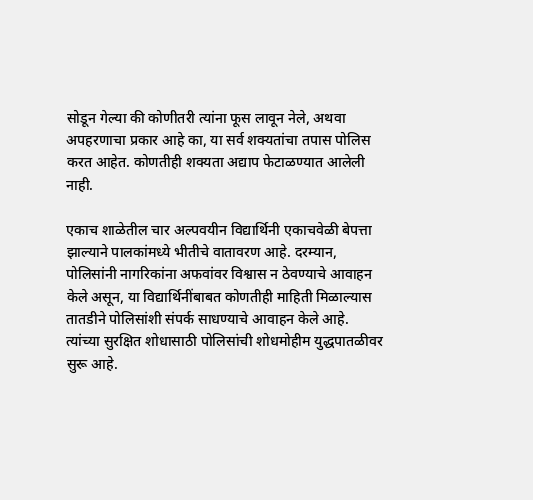सोडून गेल्या की कोणीतरी त्यांना फूस लावून नेले, अथवा अपहरणाचा प्रकार आहे का, या सर्व शक्यतांचा तपास पोलिस करत आहेत. कोणतीही शक्यता अद्याप फेटाळण्यात आलेली नाही.

एकाच शाळेतील चार अल्पवयीन विद्यार्थिनी एकाचवेळी बेपत्ता झाल्याने पालकांमध्ये भीतीचे वातावरण आहे. दरम्यान, पोलिसांनी नागरिकांना अफवांवर विश्वास न ठेवण्याचे आवाहन केले असून, या विद्यार्थिनींबाबत कोणतीही माहिती मिळाल्यास तातडीने पोलिसांशी संपर्क साधण्याचे आवाहन केले आहे. त्यांच्या सुरक्षित शोधासाठी पोलिसांची शोधमोहीम युद्धपातळीवर सुरू आहे.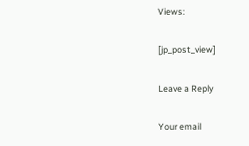Views:

[jp_post_view]

Leave a Reply

Your email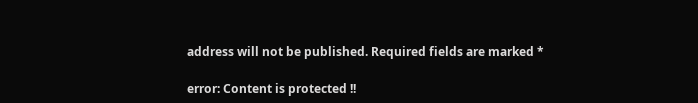address will not be published. Required fields are marked *

error: Content is protected !!